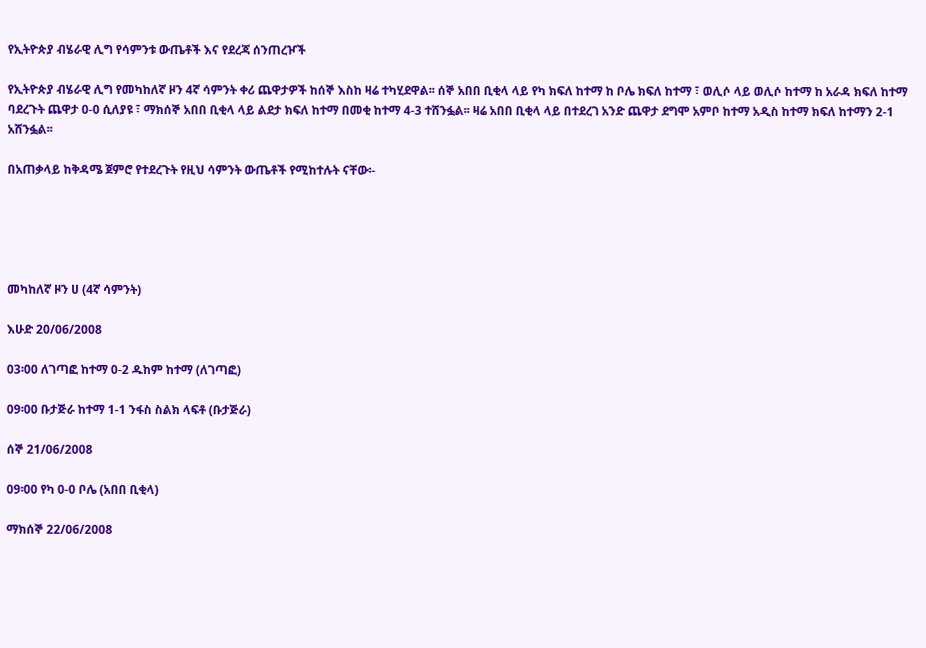የኢትዮጵያ ብሄራዊ ሊግ የሳምንቱ ውጤቶች እና የደረጃ ሰንጠረዦች

የኢትዮጵያ ብሄራዊ ሊግ የመካከለኛ ዞን 4ኛ ሳምንት ቀሪ ጨዋታዎች ከሰኞ እስከ ዛሬ ተካሂደዋል፡፡ ሰኞ አበበ ቢቂላ ላይ የካ ክፍለ ከተማ ከ ቦሌ ክፍለ ከተማ ፣ ወሊሶ ላይ ወሊሶ ከተማ ከ አራዳ ክፍለ ከተማ ባደረጉት ጨዋታ 0-0 ሲለያዩ ፣ ማክሰኞ አበበ ቢቂላ ላይ ልደታ ክፍለ ከተማ በመቂ ከተማ 4-3 ተሸንፏል፡፡ ዛሬ አበበ ቢቂላ ላይ በተደረገ አንድ ጨዋታ ደግሞ አምቦ ከተማ አዲስ ከተማ ክፍለ ከተማን 2-1 አሸንፏል፡፡

በአጠቃላይ ከቅዳሜ ጀምሮ የተደረጉት የዚህ ሳምንት ውጤቶች የሚከተሉት ናቸው፡-





መካከለኛ ዞን ሀ (4ኛ ሳምንት)

እሁድ 20/06/2008

03፡00 ለገጣፎ ከተማ 0-2 ዱከም ከተማ (ለገጣፎ)

09፡00 ቡታጅራ ከተማ 1-1 ንፋስ ስልክ ላፍቶ (ቡታጅራ)

ሰኞ 21/06/2008

09፡00 የካ 0-0 ቦሌ (አበበ ቢቂላ)

ማክሰኞ 22/06/2008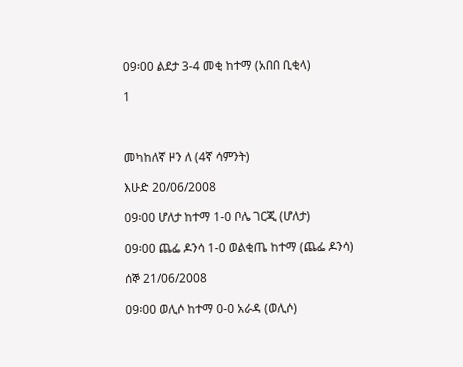09፡00 ልደታ 3-4 መቂ ከተማ (አበበ ቢቂላ)

1



መካከለኛ ዞን ለ (4ኛ ሳምንት)

እሁድ 20/06/2008

09፡00 ሆለታ ከተማ 1-0 ቦሌ ገርጂ (ሆለታ)

09፡00 ጨፌ ዶንሳ 1-0 ወልቂጤ ከተማ (ጨፌ ዶንሳ)

ሰኞ 21/06/2008

09፡00 ወሊሶ ከተማ 0-0 አራዳ (ወሊሶ)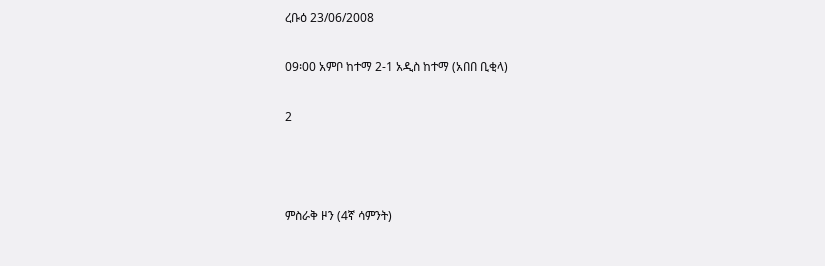ረቡዕ 23/06/2008

09፡00 አምቦ ከተማ 2-1 አዲስ ከተማ (አበበ ቢቂላ)

2



ምስራቅ ዞን (4ኛ ሳምንት)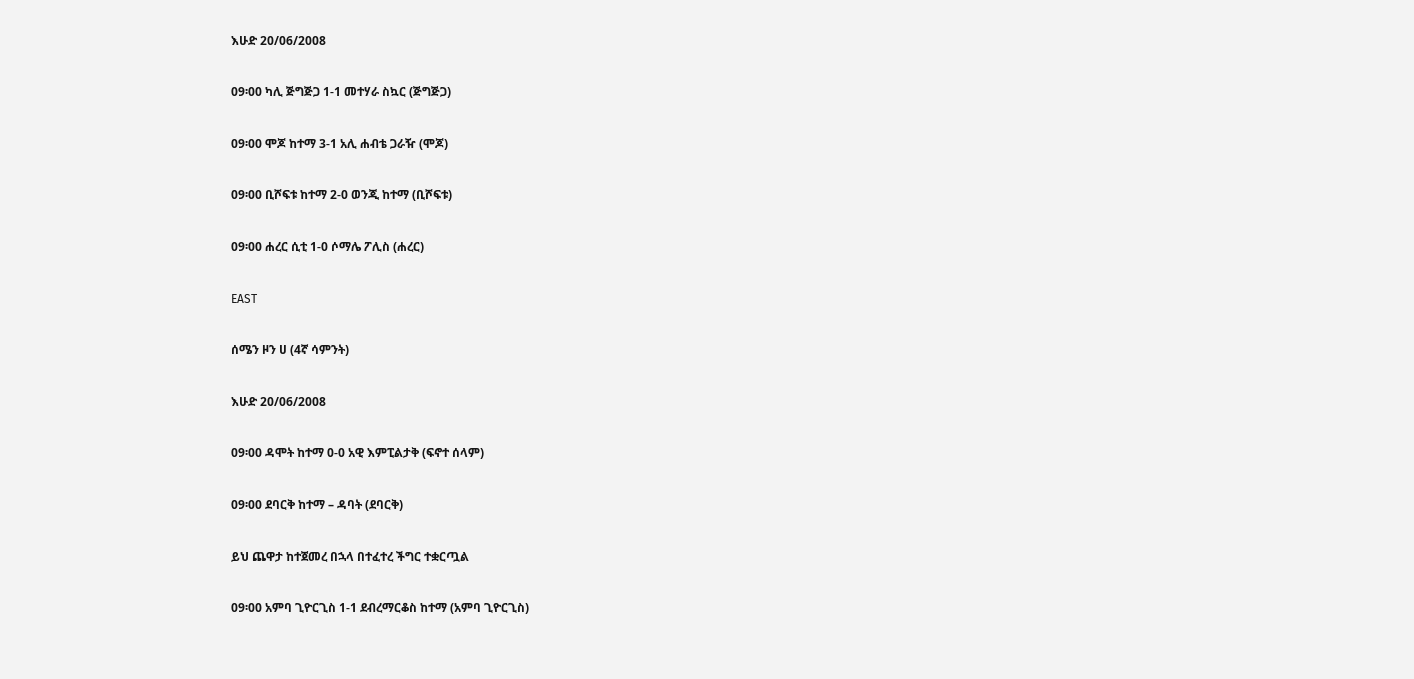እሁድ 20/06/2008

09፡00 ካሊ ጅግጅጋ 1-1 መተሃራ ስኳር (ጅግጅጋ)

09፡00 ሞጆ ከተማ 3-1 አሊ ሐብቴ ጋራዥ (ሞጆ)

09፡00 ቢሾፍቱ ከተማ 2-0 ወንጂ ከተማ (ቢሾፍቱ)

09፡00 ሐረር ሲቲ 1-0 ሶማሌ ፖሊስ (ሐረር)

EAST

ሰሜን ዞን ሀ (4ኛ ሳምንት)

እሁድ 20/06/2008

09፡00 ዳሞት ከተማ 0-0 አዊ እምፒልታቅ (ፍኖተ ሰላም)

09፡00 ደባርቅ ከተማ – ዳባት (ደባርቅ)

ይህ ጨዋታ ከተጀመረ በኋላ በተፈተረ ችግር ተቋርጧል

09፡00 አምባ ጊዮርጊስ 1-1 ደብረማርቆስ ከተማ (አምባ ጊዮርጊስ)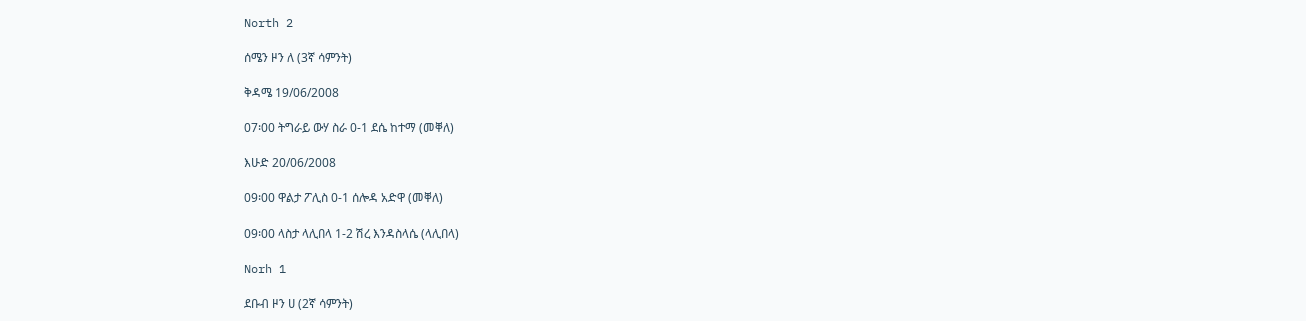North 2

ሰሜን ዞን ለ (3ኛ ሳምንት)

ቅዳሜ 19/06/2008

07፡00 ትግራይ ውሃ ስራ 0-1 ደሴ ከተማ (መቐለ)

እሁድ 20/06/2008

09፡00 ዋልታ ፖሊስ 0-1 ሰሎዳ አድዋ (መቐለ)

09፡00 ላስታ ላሊበላ 1-2 ሽረ እንዳስላሴ (ላሊበላ)

Norh 1

ደቡብ ዞን ሀ (2ኛ ሳምንት)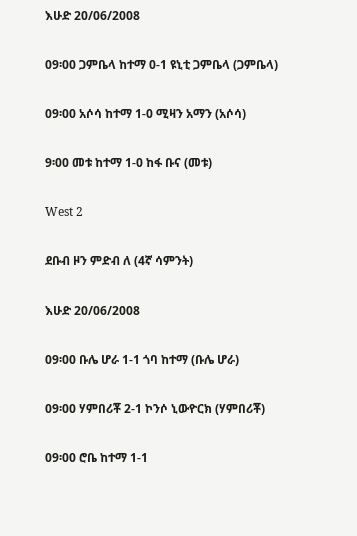እሁድ 20/06/2008

09፡00 ጋምቤላ ከተማ 0-1 ዩኒቲ ጋምቤላ (ጋምቤላ)

09፡00 አሶሳ ከተማ 1-0 ሚዛን አማን (አሶሳ)

9፡00 መቱ ከተማ 1-0 ከፋ ቡና (መቱ)

West 2

ደቡብ ዞን ምድብ ለ (4ኛ ሳምንት)

እሁድ 20/06/2008

09፡00 ቡሌ ሆራ 1-1 ጎባ ከተማ (ቡሌ ሆራ)

09፡00 ሃምበሪቾ 2-1 ኮንሶ ኒውዮርክ (ሃምበሪቾ)

09፡00 ሮቤ ከተማ 1-1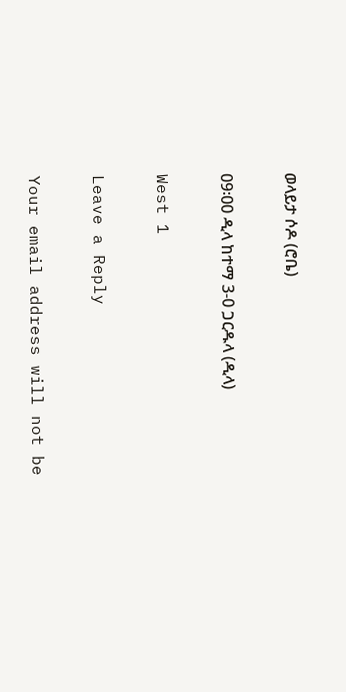ወላይታ ሶዶ (ሮቤ)

09፡00 ዲላ ከተማ 3-0 ጋርዱላ (ዲላ)

West 1

Leave a Reply

Your email address will not be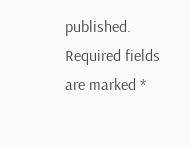published. Required fields are marked *